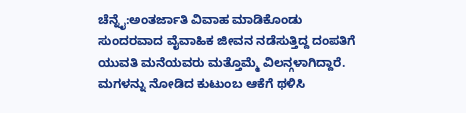ಚೆನ್ನೈ:ಅಂತರ್ಜಾತಿ ವಿವಾಹ ಮಾಡಿಕೊಂಡು ಸುಂದರವಾದ ವೈವಾಹಿಕ ಜೀವನ ನಡೆಸುತ್ತಿದ್ದ ದಂಪತಿಗೆ ಯುವತಿ ಮನೆಯವರು ಮತ್ತೊಮ್ಮೆ ವಿಲನ್ಗಳಾಗಿದ್ದಾರೆ. ಮಗಳನ್ನು ನೋಡಿದ ಕುಟುಂಬ ಆಕೆಗೆ ಥಳಿಸಿ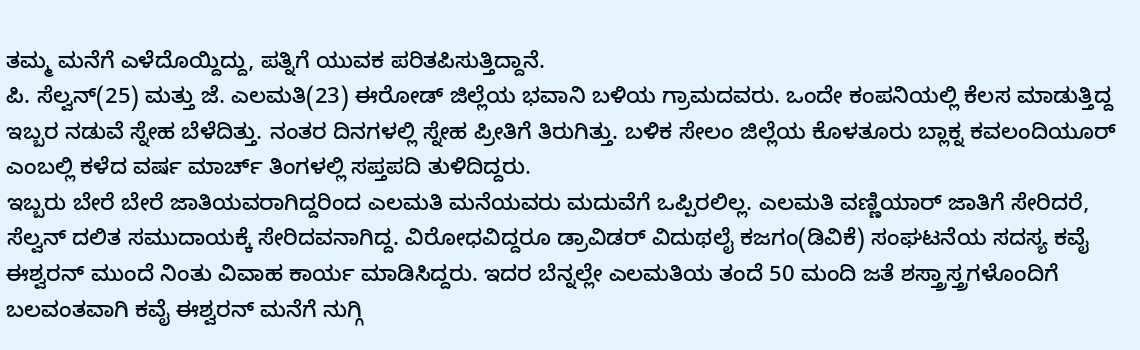ತಮ್ಮ ಮನೆಗೆ ಎಳೆದೊಯ್ದಿದ್ದು, ಪತ್ನಿಗೆ ಯುವಕ ಪರಿತಪಿಸುತ್ತಿದ್ದಾನೆ.
ಪಿ. ಸೆಲ್ವನ್(25) ಮತ್ತು ಜೆ. ಎಲಮತಿ(23) ಈರೋಡ್ ಜಿಲ್ಲೆಯ ಭವಾನಿ ಬಳಿಯ ಗ್ರಾಮದವರು. ಒಂದೇ ಕಂಪನಿಯಲ್ಲಿ ಕೆಲಸ ಮಾಡುತ್ತಿದ್ದ ಇಬ್ಬರ ನಡುವೆ ಸ್ನೇಹ ಬೆಳೆದಿತ್ತು. ನಂತರ ದಿನಗಳಲ್ಲಿ ಸ್ನೇಹ ಪ್ರೀತಿಗೆ ತಿರುಗಿತ್ತು. ಬಳಿಕ ಸೇಲಂ ಜಿಲ್ಲೆಯ ಕೊಳತೂರು ಬ್ಲಾಕ್ನ ಕವಲಂದಿಯೂರ್ ಎಂಬಲ್ಲಿ ಕಳೆದ ವರ್ಷ ಮಾರ್ಚ್ ತಿಂಗಳಲ್ಲಿ ಸಪ್ತಪದಿ ತುಳಿದಿದ್ದರು.
ಇಬ್ಬರು ಬೇರೆ ಬೇರೆ ಜಾತಿಯವರಾಗಿದ್ದರಿಂದ ಎಲಮತಿ ಮನೆಯವರು ಮದುವೆಗೆ ಒಪ್ಪಿರಲಿಲ್ಲ. ಎಲಮತಿ ವಣ್ಣಿಯಾರ್ ಜಾತಿಗೆ ಸೇರಿದರೆ, ಸೆಲ್ವನ್ ದಲಿತ ಸಮುದಾಯಕ್ಕೆ ಸೇರಿದವನಾಗಿದ್ದ. ವಿರೋಧವಿದ್ದರೂ ಡ್ರಾವಿಡರ್ ವಿದುಥಲೈ ಕಜಗಂ(ಡಿವಿಕೆ) ಸಂಘಟನೆಯ ಸದಸ್ಯ ಕವೈ ಈಶ್ವರನ್ ಮುಂದೆ ನಿಂತು ವಿವಾಹ ಕಾರ್ಯ ಮಾಡಿಸಿದ್ದರು. ಇದರ ಬೆನ್ನಲ್ಲೇ ಎಲಮತಿಯ ತಂದೆ 50 ಮಂದಿ ಜತೆ ಶಸ್ತ್ರಾಸ್ತ್ರಗಳೊಂದಿಗೆ ಬಲವಂತವಾಗಿ ಕವೈ ಈಶ್ವರನ್ ಮನೆಗೆ ನುಗ್ಗಿ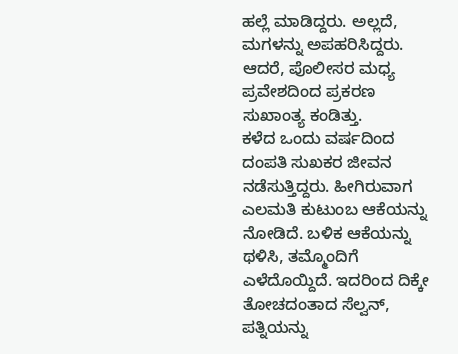ಹಲ್ಲೆ ಮಾಡಿದ್ದರು. ಅಲ್ಲದೆ, ಮಗಳನ್ನು ಅಪಹರಿಸಿದ್ದರು. ಆದರೆ, ಪೊಲೀಸರ ಮಧ್ಯ ಪ್ರವೇಶದಿಂದ ಪ್ರಕರಣ ಸುಖಾಂತ್ಯ ಕಂಡಿತ್ತು.
ಕಳೆದ ಒಂದು ವರ್ಷದಿಂದ ದಂಪತಿ ಸುಖಕರ ಜೀವನ ನಡೆಸುತ್ತಿದ್ದರು. ಹೀಗಿರುವಾಗ ಎಲಮತಿ ಕುಟುಂಬ ಆಕೆಯನ್ನು ನೋಡಿದೆ. ಬಳಿಕ ಆಕೆಯನ್ನು ಥಳಿಸಿ, ತಮ್ಮೊಂದಿಗೆ ಎಳೆದೊಯ್ದಿದೆ. ಇದರಿಂದ ದಿಕ್ಕೇ ತೋಚದಂತಾದ ಸೆಲ್ವನ್, ಪತ್ನಿಯನ್ನು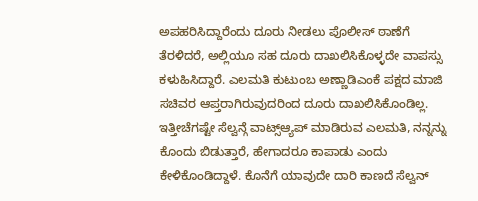ಅಪಹರಿಸಿದ್ದಾರೆಂದು ದೂರು ನೀಡಲು ಪೊಲೀಸ್ ಠಾಣೆಗೆ ತೆರಳಿದರೆ, ಅಲ್ಲಿಯೂ ಸಹ ದೂರು ದಾಖಲಿಸಿಕೊಳ್ಳದೇ ವಾಪಸ್ಸು ಕಳುಹಿಸಿದ್ದಾರೆ. ಎಲಮತಿ ಕುಟುಂಬ ಅಣ್ಣಾಡಿಎಂಕೆ ಪಕ್ಷದ ಮಾಜಿ ಸಚಿವರ ಆಪ್ತರಾಗಿರುವುದರಿಂದ ದೂರು ದಾಖಲಿಸಿಕೊಂಡಿಲ್ಲ.
ಇತ್ತೀಚೆಗಷ್ಟೇ ಸೆಲ್ವನ್ಗೆ ವಾಟ್ಸ್ಆ್ಯಪ್ ಮಾಡಿರುವ ಎಲಮತಿ, ನನ್ನನ್ನು ಕೊಂದು ಬಿಡುತ್ತಾರೆ, ಹೇಗಾದರೂ ಕಾಪಾಡು ಎಂದು ಕೇಳಿಕೊಂಡಿದ್ದಾಳೆ. ಕೊನೆಗೆ ಯಾವುದೇ ದಾರಿ ಕಾಣದೆ ಸೆಲ್ವನ್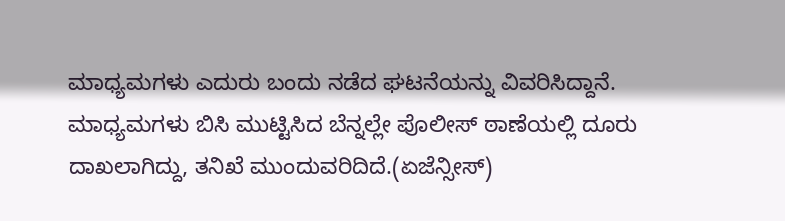ಮಾಧ್ಯಮಗಳು ಎದುರು ಬಂದು ನಡೆದ ಘಟನೆಯನ್ನು ವಿವರಿಸಿದ್ದಾನೆ. ಮಾಧ್ಯಮಗಳು ಬಿಸಿ ಮುಟ್ಟಿಸಿದ ಬೆನ್ನಲ್ಲೇ ಪೊಲೀಸ್ ಠಾಣೆಯಲ್ಲಿ ದೂರು ದಾಖಲಾಗಿದ್ದು, ತನಿಖೆ ಮುಂದುವರಿದಿದೆ.(ಏಜೆನ್ಸೀಸ್)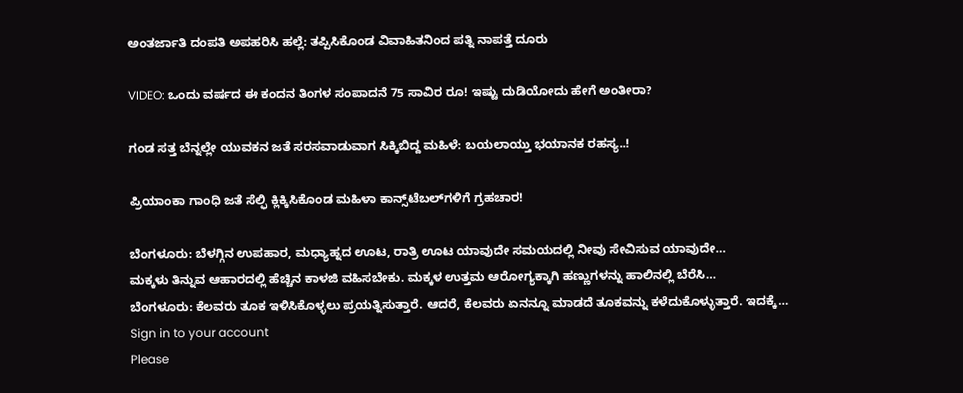ಅಂತರ್ಜಾತಿ ದಂಪತಿ ಅಪಹರಿಸಿ ಹಲ್ಲೆ: ತಪ್ಪಿಸಿಕೊಂಡ ವಿವಾಹಿತನಿಂದ ಪತ್ನಿ ನಾಪತ್ತೆ ದೂರು

VIDEO: ಒಂದು ವರ್ಷದ ಈ ಕಂದನ ತಿಂಗಳ ಸಂಪಾದನೆ 75 ಸಾವಿರ ರೂ! ಇಷ್ಟು ದುಡಿಯೋದು ಹೇಗೆ ಅಂತೀರಾ?

ಗಂಡ ಸತ್ತ ಬೆನ್ನಲ್ಲೇ ಯುವಕನ ಜತೆ ಸರಸವಾಡುವಾಗ ಸಿಕ್ಕಿಬಿದ್ದ ಮಹಿಳೆ: ಬಯಲಾಯ್ತು ಭಯಾನಕ ರಹಸ್ಯ..!

ಪ್ರಿಯಾಂಕಾ ಗಾಂಧಿ ಜತೆ ಸೆಲ್ಫಿ ಕ್ಲಿಕ್ಕಿಸಿಕೊಂಡ ಮಹಿಳಾ ಕಾನ್ಸ್‌ಟೆಬಲ್‌ಗಳಿಗೆ ಗ್ರಹಚಾರ!

ಬೆಂಗಳೂರು: ಬೆಳಗ್ಗಿನ ಉಪಹಾರ, ಮಧ್ಯಾಹ್ನದ ಊಟ, ರಾತ್ರಿ ಊಟ ಯಾವುದೇ ಸಮಯದಲ್ಲಿ ನೀವು ಸೇವಿಸುವ ಯಾವುದೇ…
ಮಕ್ಕಳು ತಿನ್ನುವ ಆಹಾರದಲ್ಲಿ ಹೆಚ್ಚಿನ ಕಾಳಜಿ ವಹಿಸಬೇಕು. ಮಕ್ಕಳ ಉತ್ತಮ ಆರೋಗ್ಯಕ್ಕಾಗಿ ಹಣ್ಣುಗಳನ್ನು ಹಾಲಿನಲ್ಲಿ ಬೆರೆಸಿ…
ಬೆಂಗಳೂರು: ಕೆಲವರು ತೂಕ ಇಳಿಸಿಕೊಳ್ಳಲು ಪ್ರಯತ್ನಿಸುತ್ತಾರೆ. ಆದರೆ, ಕೆಲವರು ಏನನ್ನೂ ಮಾಡದೆ ತೂಕವನ್ನು ಕಳೆದುಕೊಳ್ಳುತ್ತಾರೆ. ಇದಕ್ಕೆ…
Sign in to your account
Please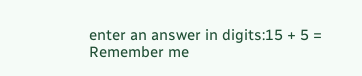enter an answer in digits:15 + 5 =
Remember me